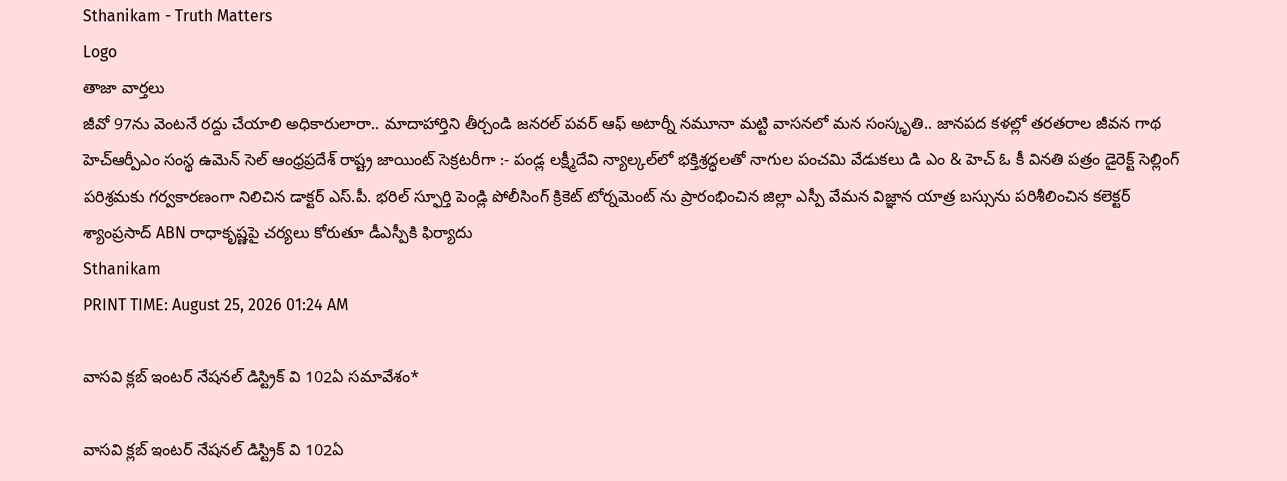Sthanikam - Truth Matters
Logo
తాజా వార్తలు
జీవో 97ను వెంటనే రద్దు చేయాలి అధికారులారా.. మాదాహార్తిని తీర్చండి జనరల్ పవర్ ఆఫ్ అటార్నీ నమూనా మట్టి వాసనలో మన సంస్కృతి.. జానపద కళల్లో తరతరాల జీవన గాథ హెచ్ఆర్పీఎం సంస్థ ఉమెన్ సెల్ ఆంధ్రప్రదేశ్ రాష్ట్ర జాయింట్ సెక్రటరీగా :- పండ్ల లక్ష్మీదేవి న్యాల్కల్‌లో భక్తిశ్రద్ధలతో నాగుల పంచమి వేడుకలు డి ఎం & హెచ్ ఓ కీ వినతి పత్రం డైరెక్ట్ సెల్లింగ్ పరిశ్రమకు గర్వకారణంగా నిలిచిన డాక్టర్ ఎస్.పీ. భరిల్ స్ఫూర్తి పెండ్లి పోలీసింగ్ క్రికెట్ టోర్నమెంట్ ను ప్రారంభించిన జిల్లా ఎస్పీ వేమన విజ్ఞాన యాత్ర బస్సును పరిశీలించిన కలెక్టర్ శ్యాంప్రసాద్ ABN రాధాకృష్ణపై చర్యలు కోరుతూ డీఎస్పీకి ఫిర్యాదు
Sthanikam
PRINT TIME: August 25, 2026 01:24 AM

వాసవి క్లబ్ ఇంటర్ నేషనల్ డిస్ట్రిక్ వి 102ఏ సమావేశం*

వాసవి క్లబ్ ఇంటర్ నేషనల్ డిస్ట్రిక్ వి 102ఏ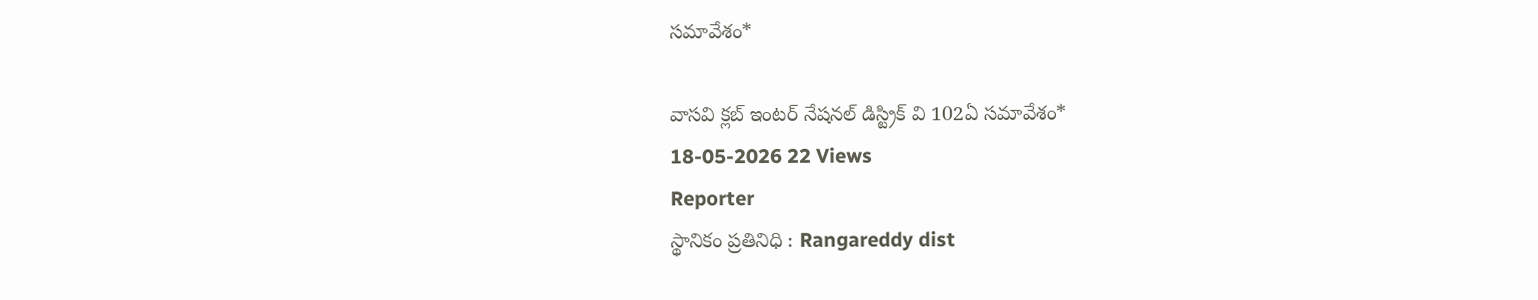సమావేశం*

వాసవి క్లబ్ ఇంటర్ నేషనల్ డిస్ట్రిక్ వి 102ఏ సమావేశం*
18-05-2026 22 Views
Reporter
స్థానికం ప్రతినిధి : Rangareddy dist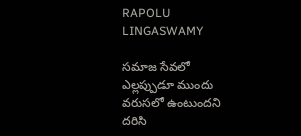RAPOLU LINGASWAMY

సమాజ సేవలో ఎల్లప్పుడూ ముందు వరుసలో ఉంటుందని దరిసి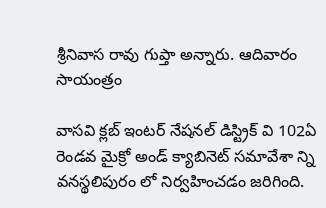శ్రీనివాస రావు గుప్తా అన్నారు. ఆదివారం సాయంత్రం

వాసవి క్లబ్ ఇంటర్ నేషనల్ డిస్ట్రిక్ వి 102ఏ రెండవ మైక్రో అండ్ క్యాబినెట్ సమావేశా న్ని వనస్థలిపురం లో నిర్వహించడం జరిగింది.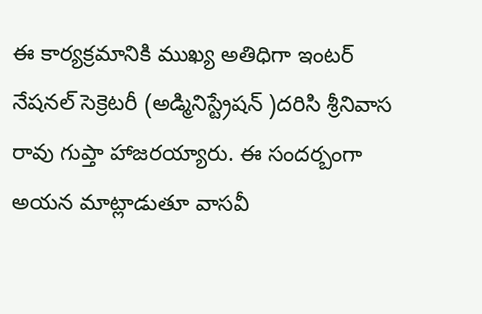ఈ కార్యక్రమానికి ముఖ్య అతిధిగా ఇంటర్ నేషనల్ సెక్రెటరీ (అడ్మినిస్ట్రేషన్ )దరిసి శ్రీనివాస రావు గుప్తా హాజరయ్యారు. ఈ సందర్బంగా అయన మాట్లాడుతూ వాసవీ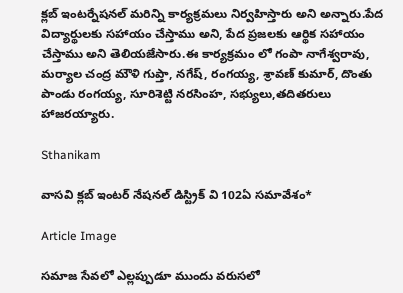క్లబ్ ఇంటర్నేషనల్ మరిన్ని కార్యక్రమలు నిర్వహిస్తారు అని అన్నారు.పేద విద్యార్థులకు సహాయం చేస్తాము అని, పేద ప్రజలకు ఆర్థిక సహాయం చేస్తాము అని తెలియజేసారు.ఈ కార్యక్రమం లో గంపా నాగేశ్వరావు, మర్యాల చంద్ర మౌళి గుప్తా, నగేష్, రంగయ్య, శ్రావణ్ కుమార్, దొంతు పాండు రంగయ్య, సూరిశెట్టి నరసింహ, సభ్యులు,తదితరులు హాజరయ్యారు.

Sthanikam

వాసవి క్లబ్ ఇంటర్ నేషనల్ డిస్ట్రిక్ వి 102ఏ సమావేశం*

Article Image

సమాజ సేవలో ఎల్లప్పుడూ ముందు వరుసలో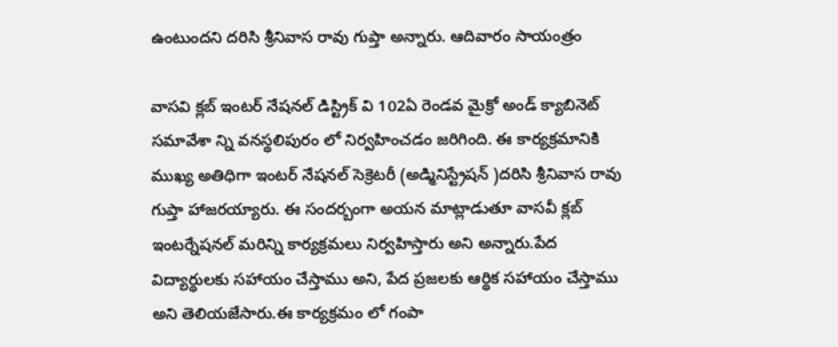ఉంటుందని దరిసి శ్రీనివాస రావు గుప్తా అన్నారు. ఆదివారం సాయంత్రం

వాసవి క్లబ్ ఇంటర్ నేషనల్ డిస్ట్రిక్ వి 102ఏ రెండవ మైక్రో అండ్ క్యాబినెట్ సమావేశా న్ని వనస్థలిపురం లో నిర్వహించడం జరిగింది. ఈ కార్యక్రమానికి ముఖ్య అతిధిగా ఇంటర్ నేషనల్ సెక్రెటరీ (అడ్మినిస్ట్రేషన్ )దరిసి శ్రీనివాస రావు గుప్తా హాజరయ్యారు. ఈ సందర్బంగా అయన మాట్లాడుతూ వాసవీ క్లబ్ ఇంటర్నేషనల్ మరిన్ని కార్యక్రమలు నిర్వహిస్తారు అని అన్నారు.పేద విద్యార్థులకు సహాయం చేస్తాము అని, పేద ప్రజలకు ఆర్థిక సహాయం చేస్తాము అని తెలియజేసారు.ఈ కార్యక్రమం లో గంపా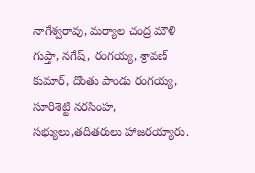నాగేశ్వరావు, మర్యాల చంద్ర మౌళి గుప్తా, నగేష్, రంగయ్య, శ్రావణ్ కుమార్, దొంతు పాండు రంగయ్య, సూరిశెట్టి నరసింహ, సభ్యులు,తదితరులు హాజరయ్యారు.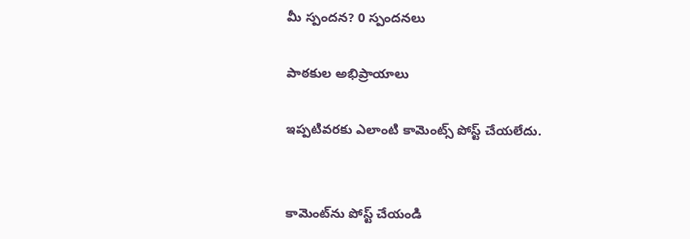మీ స్పందన? 0 స్పందనలు

పాఠకుల అభిప్రాయాలు

ఇప్పటివరకు ఎలాంటి కామెంట్స్ పోస్ట్ చేయలేదు.


కామెంట్‌ను పోస్ట్ చేయండి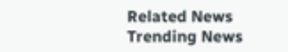Related News
Trending News